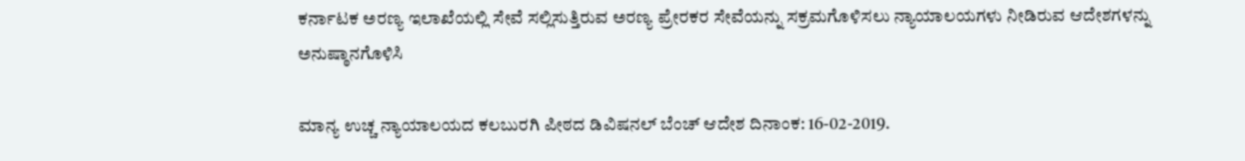ಕರ್ನಾಟಕ ಅರಣ್ಯ ಇಲಾಖೆಯಲ್ಲಿ ಸೇವೆ ಸಲ್ಲಿಸುತ್ತಿರುವ ಅರಣ್ಯ ಪ್ರೇರಕರ ಸೇವೆಯನ್ನು ಸಕ್ರಮಗೊಳಿಸಲು ನ್ಯಾಯಾಲಯಗಳು ನೀಡಿರುವ ಆದೇಶಗಳನ್ನು ಅನುಷ್ಠಾನಗೊಳಿಸಿ

ಮಾನ್ಯ ಉಚ್ಚ ನ್ಯಾಯಾಲಯದ ಕಲಬುರಗಿ ಪೀಠದ ಡಿವಿಷನಲ್ ಬೆಂಚ್ ಆದೇಶ ದಿನಾಂಕ: 16-02-2019.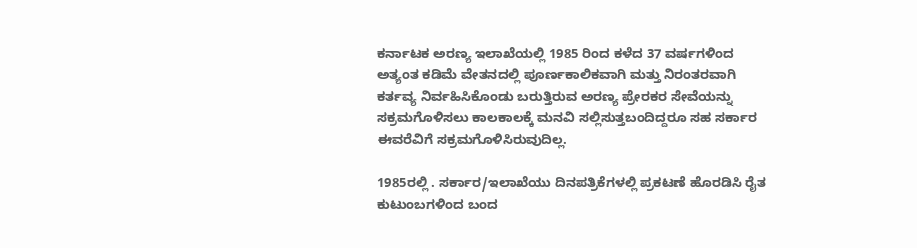ಕರ್ನಾಟಕ ಅರಣ್ಯ ಇಲಾಖೆಯಲ್ಲಿ 1985 ರಿಂದ ಕಳೆದ 37 ವರ್ಷಗಳಿಂದ ಅತ್ಯಂತ ಕಡಿಮೆ ವೇತನದಲ್ಲಿ ಪೂರ್ಣಕಾಲಿಕವಾಗಿ ಮತ್ತು ನಿರಂತರವಾಗಿ ಕರ್ತವ್ಯ ನಿರ್ವಹಿಸಿಕೊಂಡು ಬರುತ್ತಿರುವ ಅರಣ್ಯ ಪ್ರೇರಕರ ಸೇವೆಯನ್ನು ಸಕ್ರಮಗೊಳಿಸಲು ಕಾಲಕಾಲಕ್ಕೆ ಮನವಿ ಸಲ್ಲಿಸುತ್ತಬಂದಿದ್ದರೂ ಸಹ ಸರ್ಕಾರ ಈವರೆವಿಗೆ ಸಕ್ರಮಗೊಳಿಸಿರುವುದಿಲ್ಲ.

1985ರಲ್ಲಿ . ಸರ್ಕಾರ/ಇಲಾಖೆಯು ದಿನಪತ್ರಿಕೆಗಳಲ್ಲಿ ಪ್ರಕಟಣೆ ಹೊರಡಿಸಿ ರೈತ ಕುಟುಂಬಗಳಿಂದ ಬಂದ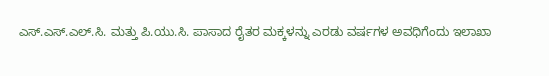ಎಸ್.ಎಸ್.ಎಲ್.ಸಿ. ಮತ್ತು ಪಿ.ಯು.ಸಿ. ಪಾಸಾದ ರೈತರ ಮಕ್ಕಳನ್ನು ಎರಡು ವರ್ಷಗಳ ಅವಧಿಗೆಂದು ಇಲಾಖಾ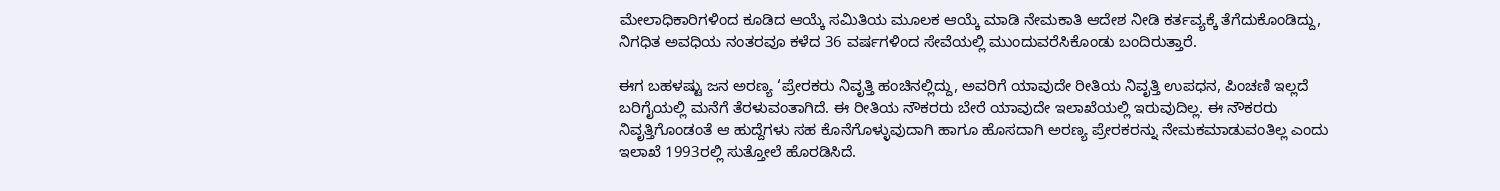ಮೇಲಾಧಿಕಾರಿಗಳಿಂದ ಕೂಡಿದ ಆಯ್ಕೆ ಸಮಿತಿಯ ಮೂಲಕ ಆಯ್ಕೆ ಮಾಡಿ ನೇಮಕಾತಿ ಆದೇಶ ನೀಡಿ ಕರ್ತವ್ಯಕ್ಕೆ ತೆಗೆದುಕೊಂಡಿದ್ದು, ನಿಗಧಿತ ಅವಧಿಯ ನಂತರವೂ ಕಳೆದ 36 ವರ್ಷಗಳಿಂದ ಸೇವೆಯಲ್ಲಿ ಮುಂದುವರೆಸಿಕೊಂಡು ಬಂದಿರುತ್ತಾರೆ.

ಈಗ ಬಹಳಷ್ಟು ಜನ ಅರಣ್ಯ ‘ಪ್ರೇರಕರು ನಿವೃತ್ತಿ ಹಂಚಿನಲ್ಲಿದ್ದು, ಅವರಿಗೆ ಯಾವುದೇ ರೀತಿಯ ನಿವೃತ್ತಿ ಉಪಧನ, ಪಿಂಚಣಿ ಇಲ್ಲದೆ ಬರಿಗೈಯಲ್ಲಿ ಮನೆಗೆ ತೆರಳುವಂತಾಗಿದೆ. ಈ ರೀತಿಯ ನೌಕರರು ಬೇರೆ ಯಾವುದೇ ಇಲಾಖೆಯಲ್ಲಿ ಇರುವುದಿಲ್ಲ. ಈ ನೌಕರರು ನಿವೃತ್ತಿಗೊಂಡಂತೆ ಆ ಹುದ್ದೆಗಳು ಸಹ ಕೊನೆಗೊಳ್ಳುವುದಾಗಿ ಹಾಗೂ ಹೊಸದಾಗಿ ಅರಣ್ಯ ಪ್ರೇರಕರನ್ನು ನೇಮಕಮಾಡುವಂತಿಲ್ಲ ಎಂದು ಇಲಾಖೆ 1993ರಲ್ಲಿ ಸುತ್ತೋಲೆ ಹೊರಡಿಸಿದೆ.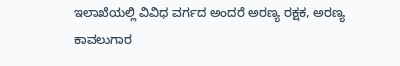ಇಲಾಖೆಯಲ್ಲಿ ವಿವಿಧ ವರ್ಗದ ಅಂದರೆ ಅರಣ್ಯ ರಕ್ಷಕ, ಅರಣ್ಯ ಕಾವಲುಗಾರ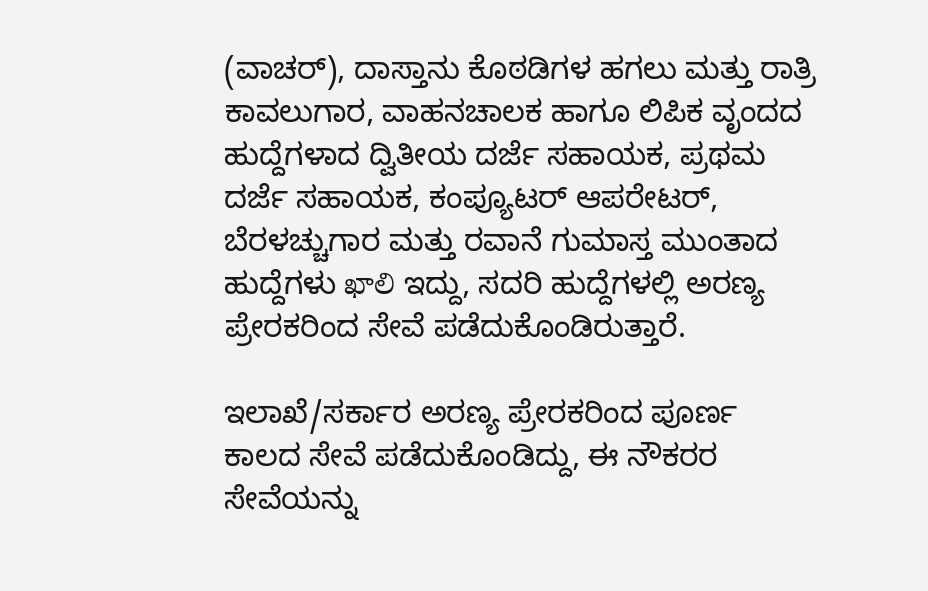(ವಾಚರ್), ದಾಸ್ತಾನು ಕೊಠಡಿಗಳ ಹಗಲು ಮತ್ತು ರಾತ್ರಿ ಕಾವಲುಗಾರ, ವಾಹನಚಾಲಕ ಹಾಗೂ ಲಿಪಿಕ ವೃಂದದ ಹುದ್ದೆಗಳಾದ ದ್ವಿತೀಯ ದರ್ಜೆ ಸಹಾಯಕ, ಪ್ರಥಮ ದರ್ಜೆ ಸಹಾಯಕ, ಕಂಪ್ಯೂಟರ್ ಆಪರೇಟರ್, ಬೆರಳಚ್ಚುಗಾರ ಮತ್ತು ರವಾನೆ ಗುಮಾಸ್ತ ಮುಂತಾದ ಹುದ್ದೆಗಳು ఖాలి ಇದ್ದು, ಸದರಿ ಹುದ್ದೆಗಳಲ್ಲಿ ಅರಣ್ಯ ಪ್ರೇರಕರಿಂದ ಸೇವೆ ಪಡೆದುಕೊಂಡಿರುತ್ತಾರೆ.

ಇಲಾಖೆ/ಸರ್ಕಾರ ಅರಣ್ಯ ಪ್ರೇರಕರಿಂದ ಪೂರ್ಣ ಕಾಲದ ಸೇವೆ ಪಡೆದುಕೊಂಡಿದ್ದು, ಈ ನೌಕರರ ಸೇವೆಯನ್ನು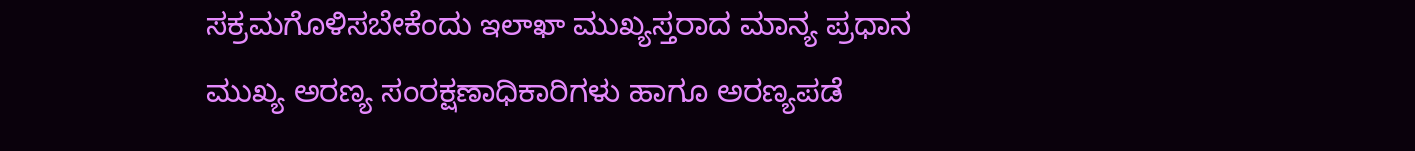ಸಕ್ರಮಗೊಳಿಸಬೇಕೆಂದು ఇలాఖా ಮುಖ್ಯಸ್ತರಾದ ಮಾನ್ಯ ಪ್ರಧಾನ ಮುಖ್ಯ ಅರಣ್ಯ ಸಂರಕ್ಷಣಾಧಿಕಾರಿಗಳು ಹಾಗೂ ಅರಣ್ಯಪಡೆ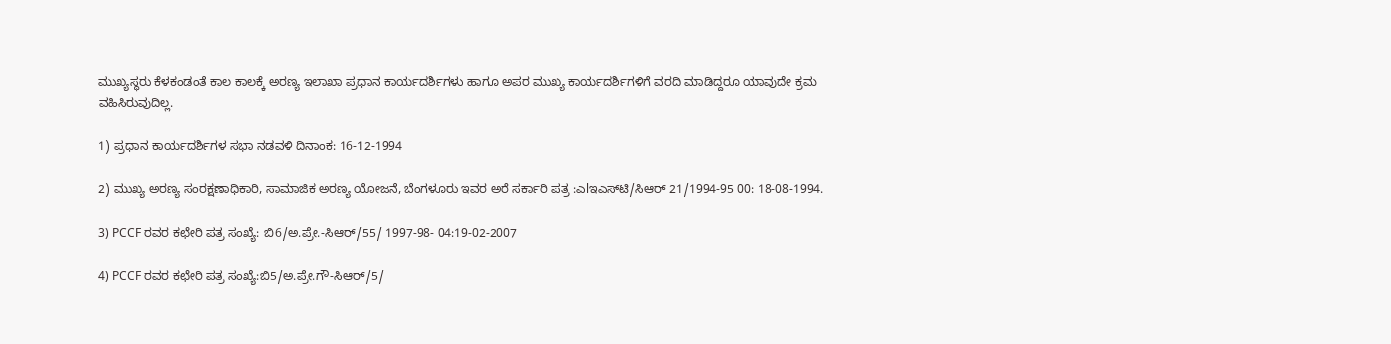ಮುಖ್ಯಸ್ಥರು ಕೆಳಕಂಡಂತೆ ಕಾಲ ಕಾಲಕ್ಕೆ ಅರಣ್ಯ ಇಲಾಖಾ ಪ್ರಧಾನ ಕಾರ್ಯದರ್ಶಿಗಳು ಹಾಗೂ ಅಪರ ಮುಖ್ಯ ಕಾರ್ಯದರ್ಶಿಗಳಿಗೆ ವರದಿ ಮಾಡಿದ್ದರೂ ಯಾವುದೇ ಕ್ರಮ ವಹಿಸಿರುವುದಿಲ್ಲ.

1) ಪ್ರಧಾನ ಕಾರ್ಯದರ್ಶಿಗಳ ಸಭಾ ನಡವಳಿ ದಿನಾಂಕ: 16-12-1994

2) ಮುಖ್ಯ ಅರಣ್ಯ ಸಂರಕ್ಷಣಾಧಿಕಾರಿ, ಸಾಮಾಜಿಕ ಅರಣ್ಯ ಯೋಜನೆ, ಬೆಂಗಳೂರು ಇವರ ಅರೆ ಸರ್ಕಾರಿ ಪತ್ರ :ಎlಇಎಸ್‌ಟಿ/ಸಿಆರ್ 21/1994-95 00: 18-08-1994.

3) PCCF ರವರ ಕಛೇರಿ ಪತ್ರ ಸಂಖ್ಯೆ: ಬಿ6/ಅ.ಪ್ರೇ.-ಸಿಆರ್/55/ 1997-98- 04:19-02-2007

4) PCCF ರವರ ಕಛೇರಿ ಪತ್ರ ಸಂಖ್ಯೆ:ಬಿ5/ಅ.ಪ್ರೇ.ಗೌ-ಸಿಆರ್/5/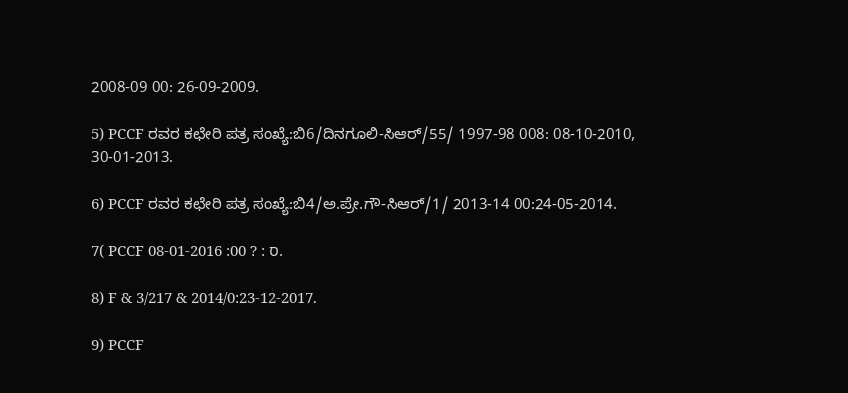2008-09 00: 26-09-2009.

5) PCCF ರವರ ಕಛೇರಿ ಪತ್ರ ಸಂಖ್ಯೆ:ಬಿ6/ದಿನಗೂಲಿ-ಸಿಆರ್/55/ 1997-98 008: 08-10-2010, 30-01-2013.

6) PCCF ರವರ ಕಛೇರಿ ಪತ್ರ ಸಂಖ್ಯೆ:ಬಿ4/ಅ.ಪ್ರೇ.ಗೌ-ಸಿಆರ್/1/ 2013-14 00:24-05-2014.

7( PCCF 08-01-2016 :00 ? : ס.

8) F & 3/217 & 2014/0:23-12-2017.

9) PCCF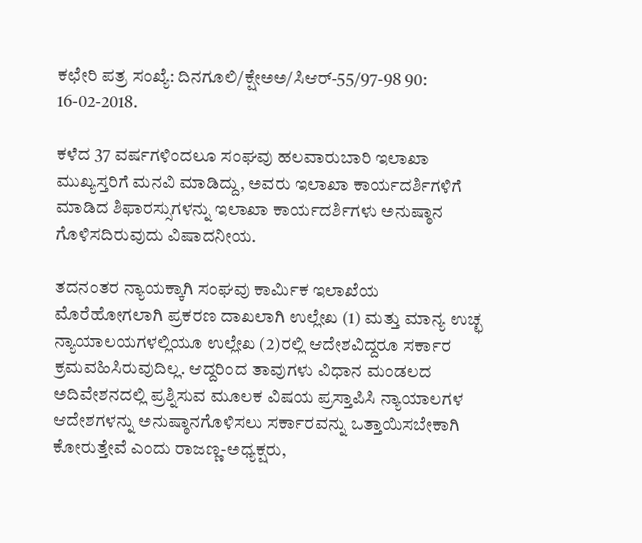ಕಛೇರಿ ಪತ್ರ ಸಂಖ್ಯೆ: ದಿನಗೂಲಿ/ಕ್ಷೇಅಅ/ಸಿಆರ್-55/97-98 90: 16-02-2018.

ಕಳೆದ 37 ವರ್ಷಗಳಿಂದಲೂ ಸಂಘವು ಹಲವಾರುಬಾರಿ ಇಲಾಖಾ ಮುಖ್ಯಸ್ತರಿಗೆ ಮನವಿ ಮಾಡಿದ್ದು, ಅವರು ಇಲಾಖಾ ಕಾರ್ಯದರ್ಶಿಗಳಿಗೆ ಮಾಡಿದ ಶಿಫಾರಸ್ಸುಗಳನ್ನು ಇಲಾಖಾ ಕಾರ್ಯದರ್ಶಿಗಳು ಅನುಷ್ಠಾನ ಗೊಳಿಸದಿರುವುದು ವಿಷಾದನೀಯ.

ತದನಂತರ ನ್ಯಾಯಕ್ಕಾಗಿ ಸಂಘವು ಕಾರ್ಮಿಕ ಇಲಾಖೆಯ ಮೊರೆಹೋಗಲಾಗಿ ಪ್ರಕರಣ ದಾಖಲಾಗಿ ಉಲ್ಲೇಖ (1) ಮತ್ತು ಮಾನ್ಯ ಉಚ್ಛ ನ್ಯಾಯಾಲಯಗಳಲ್ಲಿಯೂ ಉಲ್ಲೇಖ (2)ರಲ್ಲಿ ಆದೇಶವಿದ್ದರೂ ಸರ್ಕಾರ ಕ್ರಮವಹಿಸಿರುವುದಿಲ್ಲ. ಆದ್ದರಿಂದ ತಾವುಗಳು ವಿಧಾನ ಮಂಡಲದ ಅದಿವೇಶನದಲ್ಲಿ ಪ್ರಶ್ನಿಸುವ ಮೂಲಕ ವಿಷಯ ಪ್ರಸ್ತಾಪಿಸಿ ನ್ಯಾಯಾಲಗಳ ಆದೇಶಗಳನ್ನು ಅನುಷ್ಠಾನಗೊಳಿಸಲು ಸರ್ಕಾರವನ್ನು ಒತ್ತಾಯಿಸಬೇಕಾಗಿ ಕೋರುತ್ತೇವೆ ಎಂದು ರಾಜಣ್ಣ-ಅಧ್ಯಕ್ಷರು,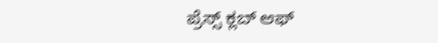ಪ್ರೆಸ್ಸ್ ಕ್ಲಬ್ ಆಫ್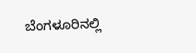ಬೆಂಗಳೂರಿನಲ್ಲಿ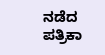ನಡೆದ ಪತ್ರಿಕಾ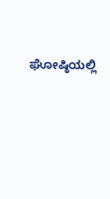ಘೋಷ್ಠಿಯಲ್ಲಿ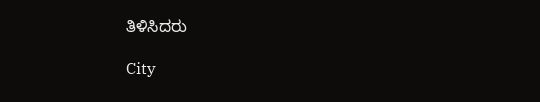ತಿಳಿಸಿದರು

City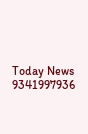Today News 9341997936